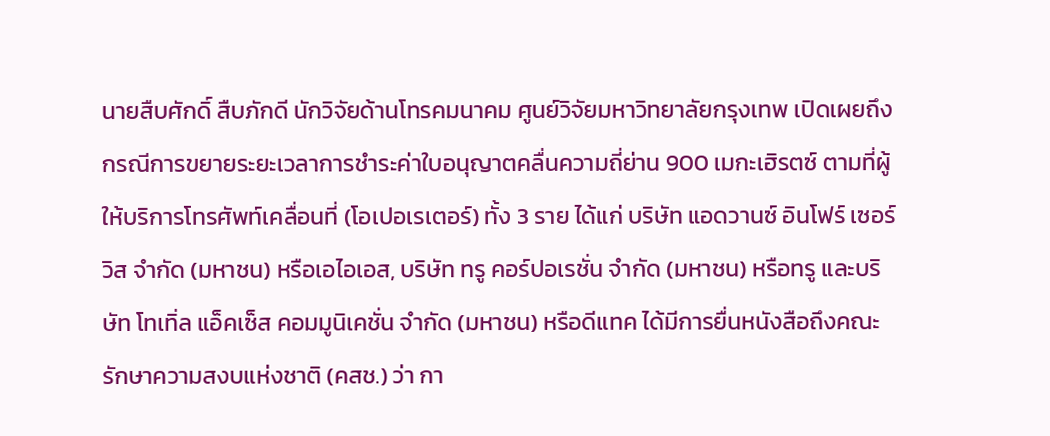นายสืบศักดิ์ สืบภักดี นักวิจัยด้านโทรคมนาคม ศูนย์วิจัยมหาวิทยาลัยกรุงเทพ เปิดเผยถึงกรณีการขยายระยะเวลาการชำระค่าใบอนุญาตคลื่นความถี่ย่าน 900 เมกะเฮิรตซ์ ตามที่ผู้ให้บริการโทรศัพท์เคลื่อนที่ (โอเปอเรเตอร์) ทั้ง 3 ราย ได้แก่ บริษัท แอดวานซ์ อินโฟร์ เซอร์วิส จำกัด (มหาชน) หรือเอไอเอส, บริษัท ทรู คอร์ปอเรชั่น จำกัด (มหาชน) หรือทรู และบริษัท โทเทิ่ล แอ็คเซ็ส คอมมูนิเคชั่น จำกัด (มหาชน) หรือดีแทค ได้มีการยื่นหนังสือถึงคณะรักษาความสงบแห่งชาติ (คสช.) ว่า กา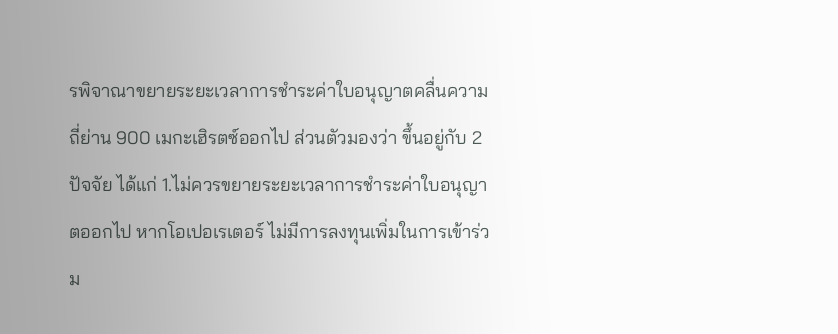รพิจาณาขยายระยะเวลาการชำระค่าใบอนุญาตคลื่นความถี่ย่าน 900 เมกะเฮิรตซ์ออกไป ส่วนตัวมองว่า ขึ้นอยู่กับ 2 ปัจจัย ได้แก่ 1.ไม่ควรขยายระยะเวลาการชำระค่าใบอนุญาตออกไป หากโอเปอเรเตอร์ ไม่มีการลงทุนเพิ่มในการเข้าร่วม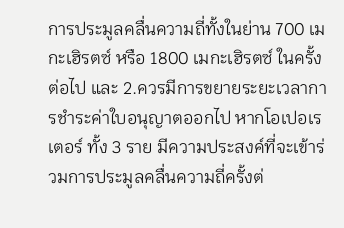การประมูลคลื่นความถี่ทั้งในย่าน 700 เมกะเฮิรตซ์ หรือ 1800 เมกะเฮิรตซ์ ในครั้งต่อไป และ 2.ควรมีการขยายระยะเวลาการชำระค่าใบอนุญาตออกไป หากโอเปอเรเตอร์ ทั้ง 3 ราย มีความประสงค์ที่จะเข้าร่วมการประมูลคลื่นความถี่ครั้งต่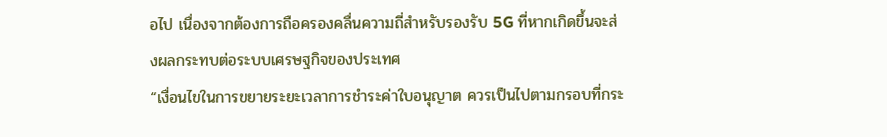อไป เนื่องจากต้องการถือครองคลื่นความถี่สำหรับรองรับ 5G ที่หากเกิดขึ้นจะส่งผลกระทบต่อระบบเศรษฐกิจของประเทศ
“เงื่อนไขในการขยายระยะเวลาการชำระค่าใบอนุญาต ควรเป็นไปตามกรอบที่กระ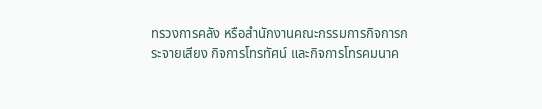ทรวงการคลัง หรือสำนักงานคณะกรรมการกิจการกระจายเสียง กิจการโทรทัศน์ และกิจการโทรคมนาค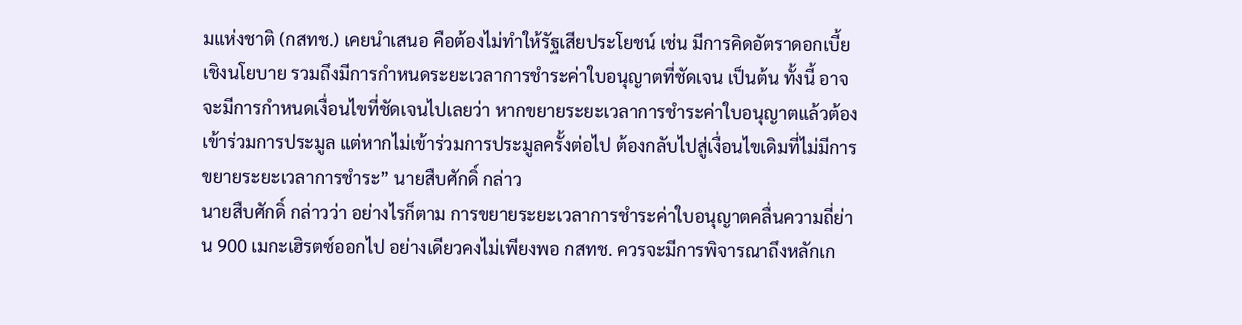มแห่งชาติ (กสทช.) เคยนำเสนอ คือต้องไม่ทำให้รัฐเสียประโยชน์ เช่น มีการคิดอัตราดอกเบี้ยเชิงนโยบาย รวมถึงมีการกำหนดระยะเวลาการชำระค่าใบอนุญาตที่ชัดเจน เป็นต้น ทั้งนี้ อาจจะมีการกำหนดเงื่อนไขที่ชัดเจนไปเลยว่า หากขยายระยะเวลาการชำระค่าใบอนุญาตแล้วต้องเข้าร่วมการประมูล แต่หากไม่เข้าร่วมการประมูลครั้งต่อไป ต้องกลับไปสู่เงื่อนไขเดิมที่ไม่มีการขยายระยะเวลาการชำระ” นายสืบศักดิ์ กล่าว
นายสืบศักดิ์ กล่าวว่า อย่างไรก็ตาม การขยายระยะเวลาการชำระค่าใบอนุญาตคลื่นความถี่ย่าน 900 เมกะเฮิรตซ์ออกไป อย่างเดียวคงไม่เพียงพอ กสทช. ควรจะมีการพิจารณาถึงหลักเก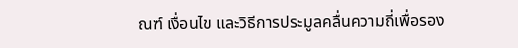ณฑ์ เงื่อนไข และวิธีการประมูลคลื่นความถี่เพื่อรอง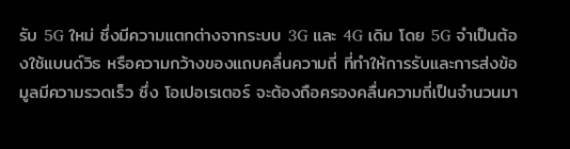รับ 5G ใหม่ ซึ่งมีความแตกต่างจากระบบ 3G และ 4G เดิม โดย 5G จำเป็นต้องใช้แบนด์วิธ หรือความกว้างของแถบคลื่นความถี่ ที่ทำให้การรับและการส่งข้อมูลมีความรวดเร็ว ซึ่ง โอเปอเรเตอร์ จะต้องถือครองคลื่นความถี่เป็นจำนวนมา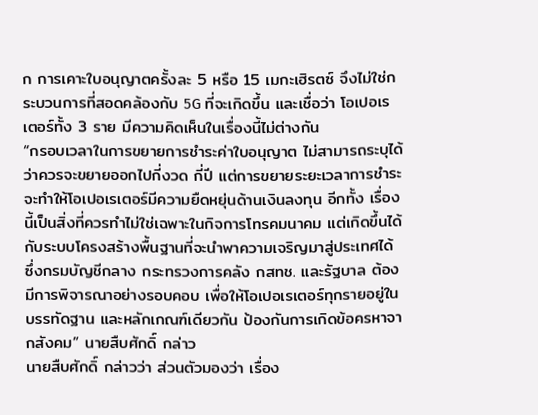ก การเคาะใบอนุญาตครั้งละ 5 หรือ 15 เมกะเฮิรตซ์ จึงไม่ใช่กระบวนการที่สอดคล้องกับ 5G ที่จะเกิดขึ้น และเชื่อว่า โอเปอเรเตอร์ทั้ง 3 ราย มีความคิดเห็นในเรื่องนี้ไม่ต่างกัน
“กรอบเวลาในการขยายการชำระค่าใบอนุญาต ไม่สามารถระบุได้ว่าควรจะขยายออกไปกี่งวด กี่ปี แต่การขยายระยะเวลาการชำระจะทำให้โอเปอเรเตอร์มีความยืดหยุ่นด้านเงินลงทุน อีกทั้ง เรื่องนี้เป็นสิ่งที่ควรทำไม่ใช่เฉพาะในกิจการโทรคมนาคม แต่เกิดขึ้นได้กับระบบโครงสร้างพื้นฐานที่จะนำพาความเจริญมาสู่ประเทศได้ ซึ่งกรมบัญชีกลาง กระทรวงการคลัง กสทช. และรัฐบาล ต้องมีการพิจารณาอย่างรอบคอบ เพื่อให้โอเปอเรเตอร์ทุกรายอยู่ในบรรทัดฐาน และหลักเกณฑ์เดียวกัน ป้องกันการเกิดข้อครหาจากสังคม” นายสืบศักดิ์ กล่าว
นายสืบศักดิ์ กล่าวว่า ส่วนตัวมองว่า เรื่อง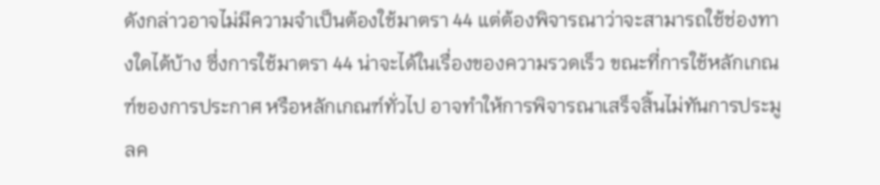ดังกล่าวอาจไม่มีความจำเป็นต้องใช้มาตรา 44 แต่ต้องพิจารณาว่าจะสามารถใช้ช่องทางใดได้บ้าง ซึ่งการใช้มาตรา 44 น่าจะได้ในเรื่องของความรวดเร็ว ขณะที่การใช้หลักเกณฑ์ของการประกาศ หรือหลักเกณฑ์ทั่วไป อาจทำให้การพิจารณาเสร็จสิ้นไม่ทันการประมูลค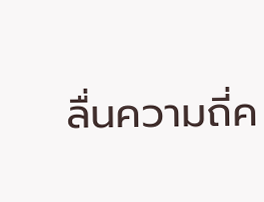ลื่นความถี่ค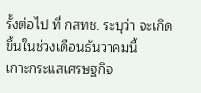รั้งต่อไป ที่ กสทช. ระบุว่า จะเกิดขึ้นในช่วงเดือนธันวาคมนี้
เกาะกระแสเศรษฐกิจ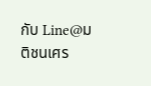กับ Line@มติชนเศร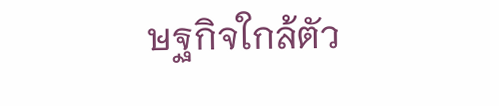ษฐกิจใกล้ตัว